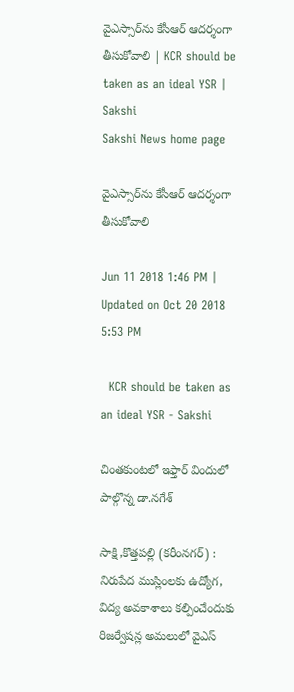వైఎస్సార్‌ను కేసీఆర్‌ ఆదర్శంగా తీసుకోవాలి | KCR should be taken as an ideal YSR | Sakshi
Sakshi News home page

వైఎస్సార్‌ను కేసీఆర్‌ ఆదర్శంగా తీసుకోవాలి

Jun 11 2018 1:46 PM | Updated on Oct 20 2018 5:53 PM

  KCR should be taken as an ideal YSR - Sakshi

చింతకుంటలో ఇఫ్తార్‌ విందులో పాల్గొన్న డా.నగేశ్‌

సాక్షి,కొత్తపల్లి (కరీంనగర్‌) : నిరుపేద ముస్లింలకు ఉద్యోగ, విద్య అవకాశాలు కల్పించేందుకు రిజర్వేషన్ల అమలులో వైఎస్‌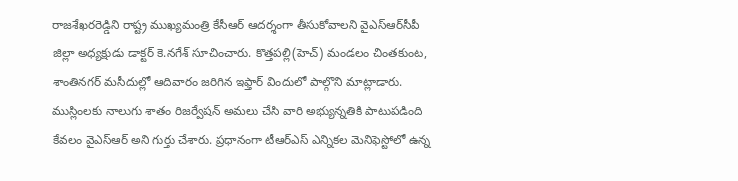రాజశేఖరరెడ్డిని రాష్ట్ర ముఖ్యమంత్రి కేసీఆర్‌ ఆదర్శంగా తీసుకోవాలని వైఎస్‌ఆర్‌సీపీ జిల్లా అధ్యక్షుడు డాక్టర్‌ కె.నగేశ్‌ సూచించారు. కొత్తపల్లి(హెచ్‌) మండలం చింతకుంట, శాంతినగర్‌ మసీదుల్లో ఆదివారం జరిగిన ఇఫ్తార్‌ విందులో పాల్గొని మాట్లాడారు. ముస్లింలకు నాలుగు శాతం రిజర్వేషన్‌ అమలు చేసి వారి అభ్యున్నతికి పాటుపడింది కేవలం వైఎస్‌ఆర్‌ అని గుర్తు చేశారు. ప్రధానంగా టీఆర్‌ఎస్‌ ఎన్నికల మెనిఫెస్టోలో ఉన్న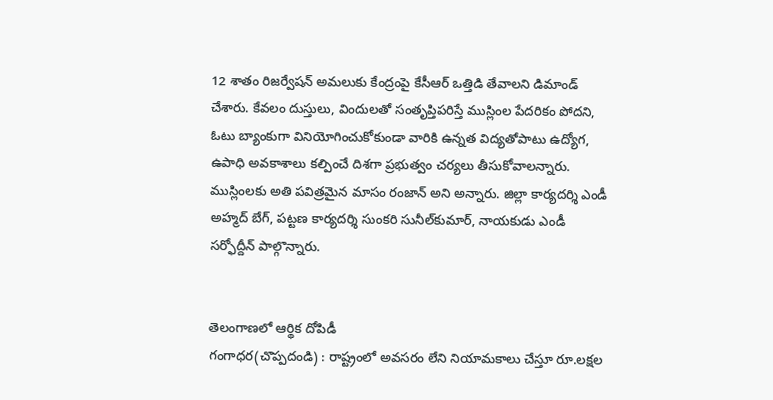12 శాతం రిజర్వేషన్‌ అమలుకు కేంద్రంపై కేసీఆర్‌ ఒత్తిడి తేవాలని డిమాండ్‌ చేశారు. కేవలం దుస్తులు, విందులతో సంతృప్తిపరిస్తే ముస్లింల పేదరికం పోదని, ఓటు బ్యాంకుగా వినియోగించుకోకుండా వారికి ఉన్నత విద్యతోపాటు ఉద్యోగ, ఉపాధి అవకాశాలు కల్పించే దిశగా ప్రభుత్వం చర్యలు తీసుకోవాలన్నారు. ముస్లింలకు అతి పవిత్రమైన మాసం రంజాన్‌ అని అన్నారు. జిల్లా కార్యదర్శి ఎండీ అహ్మద్‌ బేగ్, పట్టణ కార్యదర్శి సుంకరి సునీల్‌కుమార్, నాయకుడు ఎండీ సర్ఫోద్దీన్‌ పాల్గొన్నారు.


తెలంగాణలో ఆర్థిక దోపిడీ
గంగాధర(చొప్పదండి) : రాష్ట్రంలో అవసరం లేని నియామకాలు చేస్తూ రూ.లక్షల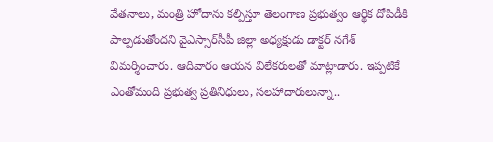వేతనాలు, మంత్రి హోదాను కల్పిస్తూ తెలంగాణ ప్రభుత్వం ఆర్థిక దోపిడీకి పాల్పడుతోందని వైఎస్సార్‌సీపీ జిల్లా అధ్యక్షుడు డాక్టర్‌ నగేశ్‌ విమర్శించారు. ఆదివారం ఆయన విలేకరులతో మాట్లాడారు. ఇప్పటికే ఎంతోమంది ప్రభుత్వ ప్రతినిధులు, సలహాదారులున్నా..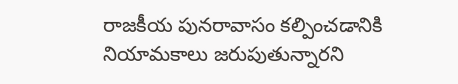రాజకీయ పునరావాసం కల్పించడానికి నియామకాలు జరుపుతున్నారని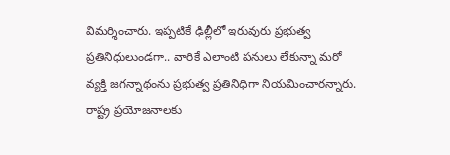విమర్శించారు. ఇప్పటికే ఢిల్లీలో ఇరువురు ప్రభుత్వ ప్రతినిధులుండగా.. వారికే ఎలాంటి పనులు లేకున్నా మరో వ్యక్తి జగన్నాథంను ప్రభుత్వ ప్రతినిధిగా నియమించారన్నారు. రాష్ట్ర ప్రయోజనాలకు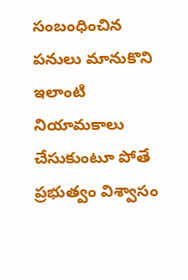సంబంధించిన పనులు మానుకొని ఇలాంటి నియామకాలు చేసుకుంటూ పోతే ప్రభుత్వం విశ్వాసం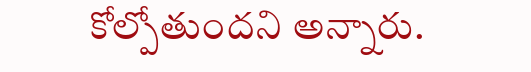కోల్పోతుందని అన్నారు.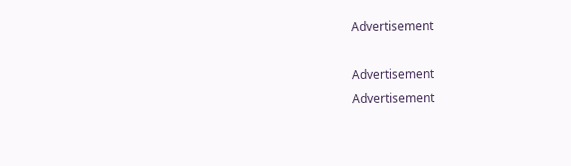Advertisement

Advertisement
Advertisement